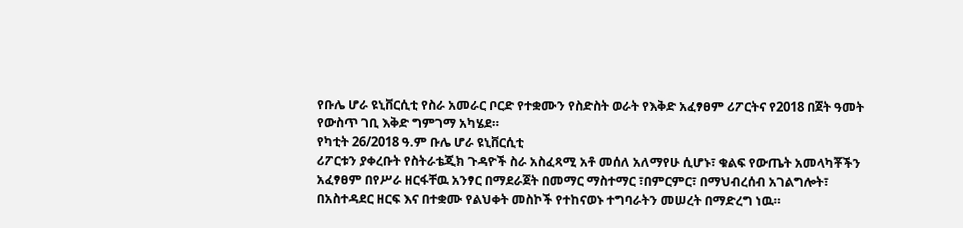የቡሌ ሆራ ዩኒቨርሲቲ የስራ አመራር ቦርድ የተቋሙን የስድስት ወራት የእቅድ አፈፃፀም ሪፖርትና የ2018 በጀት ዓመት የውስጥ ገቢ እቅድ ግምገማ አካሄደ።
የካቲት 26/2018 ዓ.ም ቡሌ ሆራ ዩኒቨርሲቲ
ሪፖርቱን ያቀረቡት የስትራቴጂክ ጉዳዮች ስራ አስፈጻሚ አቶ መሰለ አለማየሁ ሲሆኑ፣ ቁልፍ የውጤት አመላካቾችን አፈፃፀም በየሥራ ዘርፋቸዉ አንፃር በማደራጀት በመማር ማስተማር ፣በምርምር፣ በማህብረሰብ አገልግሎት፣ በአስተዳደር ዘርፍ እና በተቋሙ የልህቀት መስኮች የተከናወኑ ተግባራትን መሠረት በማድረግ ነዉ።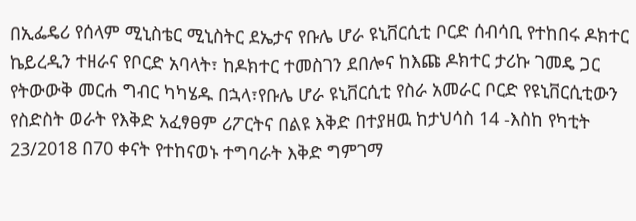በኢፌዴሪ የሰላም ሚኒስቴር ሚኒስትር ደኤታና የቡሌ ሆራ ዩኒቨርሲቲ ቦርድ ሰብሳቢ የተከበሩ ዶክተር ኬይረዲን ተዘራና የቦርድ አባላት፣ ከዶክተር ተመስገን ደበሎና ከእጩ ዶክተር ታሪኩ ገመዴ ጋር የትውውቅ መርሐ ግብር ካካሄዱ በኋላ፣የቡሌ ሆራ ዩኒቨርሲቲ የስራ አመራር ቦርድ የዩኒቨርሲቲውን የስድስት ወራት የእቅድ አፈፃፀም ሪፖርትና በልዩ እቅድ በተያዘዉ ከታህሳስ 14 -እስከ የካቲት 23/2018 በ70 ቀናት የተከናወኑ ተግባራት እቅድ ግምገማ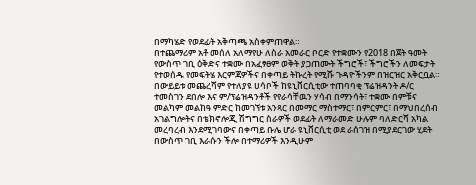በማካሄድ የወደፊት አቅጣጫ አስቀምጠዋል።
በተጨማሪም አቶ መሰለ አለማየሁ ለስራ አመራር ቦርድ የተቋሙን የ2018 በጀት ዓመት የውስጥ ገቢ ዕቅድና ተቋሙ በአፈፃፀም ወቅት ያጋጠሙት ችግሮች፣ ችግሮችን ለመፍታት የተወሰዱ የመፍትሄ እርምጃዎችና በቀጣይ ትኩረት የሚሹ ጉዳዮችንም በዝርዝር አቅርቧል።
በውይይቱ መጨረሻም የተለያዩ ሀሳቦች ከዩኒቨርሲቲው ተጠባባቂ ፕሬዝዳንት ዶ/ር ተመስገን ደበሎ እና ም/ፕሬዝዳንቶች የየራሳቸዉን ሃሳብ በማንሳት፣ ተቋሙ በምቹና መልካም መልከዓ ምድር ከመገኘቱ አንጻር በመማር ማስተማር፣ በምርምር፣ በማህበረሰብ አገልግሎትና በቴክኖሎጂ ሽግግር ስራዎች ወደፊት ለማራመድ ሁሉም ባለድርሻ አካል መረባረብ እንደሚገባውና በቀጣይ ቡሌ ሆራ ዩኒቨርሲቲ ወደ ራሰገዝ በሚያደርገው ሂደት በውስጥ ገቢ እራሱን ችሎ በተማሪዎች እንዲሁም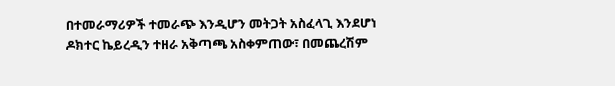በተመራማሪዎች ተመራጭ እንዲሆን መትጋት አስፈላጊ እንደሆነ ዶክተር ኬይረዲን ተዘራ አቅጣጫ አስቀምጠው፣ በመጨረሽም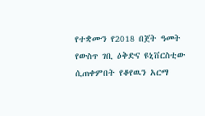የተቋሙን የ2018 በጀት ዓመት የውስጥ ገቢ ዕቅድና ዩኒቨርስቲው ሲጠቀምበት የቆየዉን አርማ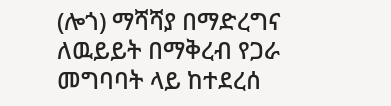(ሎጎ) ማሻሻያ በማድረግና ለዉይይት በማቅረብ የጋራ መግባባት ላይ ከተደረሰ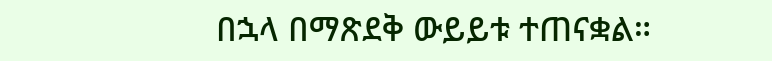በኋላ በማጽደቅ ውይይቱ ተጠናቋል።